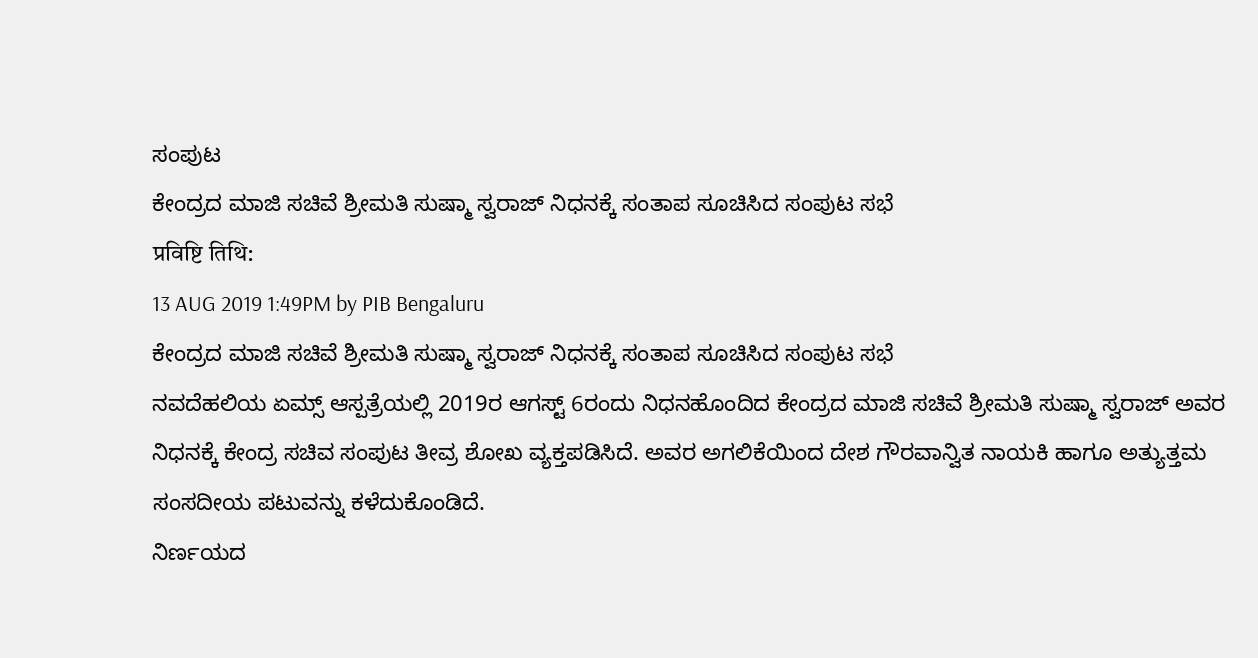ಸಂಪುಟ
ಕೇಂದ್ರದ ಮಾಜಿ ಸಚಿವೆ ಶ್ರೀಮತಿ ಸುಷ್ಮಾ ಸ್ವರಾಜ್ ನಿಧನಕ್ಕೆ ಸಂತಾಪ ಸೂಚಿಸಿದ ಸಂಪುಟ ಸಭೆ
प्रविष्टि तिथि:
13 AUG 2019 1:49PM by PIB Bengaluru
ಕೇಂದ್ರದ ಮಾಜಿ ಸಚಿವೆ ಶ್ರೀಮತಿ ಸುಷ್ಮಾ ಸ್ವರಾಜ್ ನಿಧನಕ್ಕೆ ಸಂತಾಪ ಸೂಚಿಸಿದ ಸಂಪುಟ ಸಭೆ
ನವದೆಹಲಿಯ ಏಮ್ಸ್ ಆಸ್ಪತ್ರೆಯಲ್ಲಿ 2019ರ ಆಗಸ್ಟ್ 6ರಂದು ನಿಧನಹೊಂದಿದ ಕೇಂದ್ರದ ಮಾಜಿ ಸಚಿವೆ ಶ್ರೀಮತಿ ಸುಷ್ಮಾ ಸ್ವರಾಜ್ ಅವರ ನಿಧನಕ್ಕೆ ಕೇಂದ್ರ ಸಚಿವ ಸಂಪುಟ ತೀವ್ರ ಶೋಖ ವ್ಯಕ್ತಪಡಿಸಿದೆ. ಅವರ ಅಗಲಿಕೆಯಿಂದ ದೇಶ ಗೌರವಾನ್ವಿತ ನಾಯಕಿ ಹಾಗೂ ಅತ್ಯುತ್ತಮ ಸಂಸದೀಯ ಪಟುವನ್ನು ಕಳೆದುಕೊಂಡಿದೆ.
ನಿರ್ಣಯದ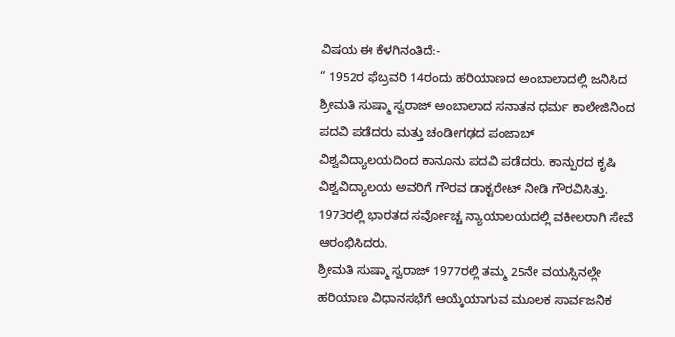ವಿಷಯ ಈ ಕೆಳಗಿನಂತಿದೆ:-
“ 1952ರ ಫೆಬ್ರವರಿ 14ರಂದು ಹರಿಯಾಣದ ಅಂಬಾಲಾದಲ್ಲಿ ಜನಿಸಿದ ಶ್ರೀಮತಿ ಸುಷ್ಮಾ ಸ್ವರಾಜ್ ಅಂಬಾಲಾದ ಸನಾತನ ಧರ್ಮ ಕಾಲೇಜಿನಿಂದ ಪದವಿ ಪಡೆದರು ಮತ್ತು ಚಂಡೀಗಢದ ಪಂಜಾಬ್ ವಿಶ್ವವಿದ್ಯಾಲಯದಿಂದ ಕಾನೂನು ಪದವಿ ಪಡೆದರು. ಕಾನ್ಪುರದ ಕೃಷಿ ವಿಶ್ವವಿದ್ಯಾಲಯ ಅವರಿಗೆ ಗೌರವ ಡಾಕ್ಟರೇಟ್ ನೀಡಿ ಗೌರವಿಸಿತ್ತು. 1973ರಲ್ಲಿ ಭಾರತದ ಸರ್ವೋಚ್ಚ ನ್ಯಾಯಾಲಯದಲ್ಲಿ ವಕೀಲರಾಗಿ ಸೇವೆ ಆರಂಭಿಸಿದರು.
ಶ್ರೀಮತಿ ಸುಷ್ಮಾ ಸ್ವರಾಜ್ 1977ರಲ್ಲಿ ತಮ್ಮ 25ನೇ ವಯಸ್ಸಿನಲ್ಲೇ ಹರಿಯಾಣ ವಿಧಾನಸಭೆಗೆ ಆಯ್ಕೆಯಾಗುವ ಮೂಲಕ ಸಾರ್ವಜನಿಕ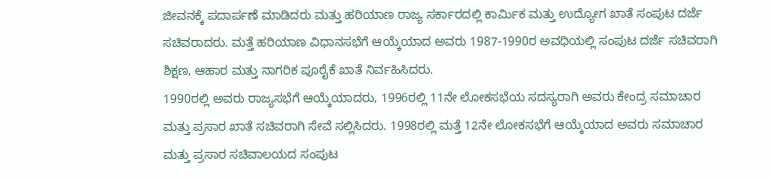ಜೀವನಕ್ಕೆ ಪದಾರ್ಪಣೆ ಮಾಡಿದರು ಮತ್ತು ಹರಿಯಾಣ ರಾಜ್ಯ ಸರ್ಕಾರದಲ್ಲಿ ಕಾರ್ಮಿಕ ಮತ್ತು ಉದ್ಯೋಗ ಖಾತೆ ಸಂಪುಟ ದರ್ಜೆ ಸಚಿವರಾದರು. ಮತ್ತೆ ಹರಿಯಾಣ ವಿಧಾನಸಭೆಗೆ ಆಯ್ಕೆಯಾದ ಅವರು 1987-1990ರ ಅವಧಿಯಲ್ಲಿ ಸಂಪುಟ ದರ್ಜೆ ಸಚಿವರಾಗಿ ಶಿಕ್ಷಣ, ಆಹಾರ ಮತ್ತು ನಾಗರಿಕ ಪೂರೈಕೆ ಖಾತೆ ನಿರ್ವಹಿಸಿದರು.
1990ರಲ್ಲಿ ಅವರು ರಾಜ್ಯಸಭೆಗೆ ಆಯ್ಕೆಯಾದರು, 1996ರಲ್ಲಿ 11ನೇ ಲೋಕಸಭೆಯ ಸದಸ್ಯರಾಗಿ ಅವರು ಕೇಂದ್ರ ಸಮಾಚಾರ ಮತ್ತು ಪ್ರಸಾರ ಖಾತೆ ಸಚಿವರಾಗಿ ಸೇವೆ ಸಲ್ಲಿಸಿದರು. 1998ರಲ್ಲಿ ಮತ್ತೆ 12ನೇ ಲೋಕಸಭೆಗೆ ಆಯ್ಕೆಯಾದ ಅವರು ಸಮಾಚಾರ ಮತ್ತು ಪ್ರಸಾರ ಸಚಿವಾಲಯದ ಸಂಪುಟ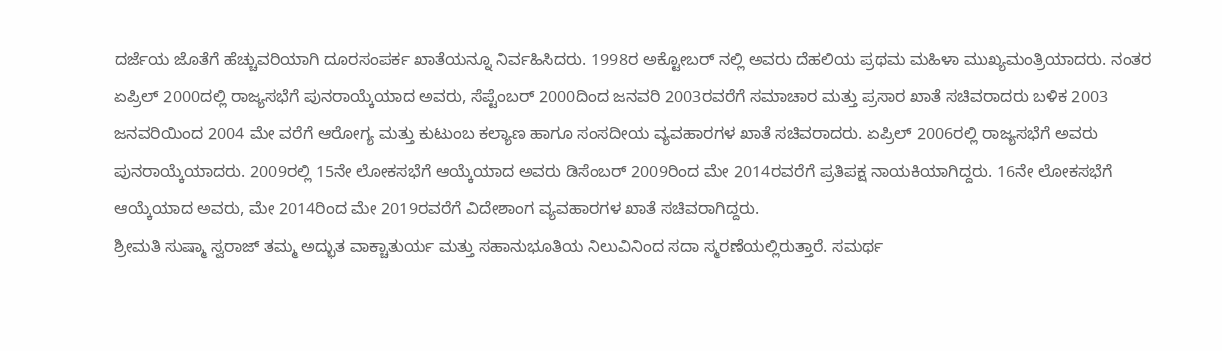ದರ್ಜೆಯ ಜೊತೆಗೆ ಹೆಚ್ಚುವರಿಯಾಗಿ ದೂರಸಂಪರ್ಕ ಖಾತೆಯನ್ನೂ ನಿರ್ವಹಿಸಿದರು. 1998ರ ಅಕ್ಟೋಬರ್ ನಲ್ಲಿ ಅವರು ದೆಹಲಿಯ ಪ್ರಥಮ ಮಹಿಳಾ ಮುಖ್ಯಮಂತ್ರಿಯಾದರು. ನಂತರ ಏಪ್ರಿಲ್ 2000ದಲ್ಲಿ ರಾಜ್ಯಸಭೆಗೆ ಪುನರಾಯ್ಕೆಯಾದ ಅವರು, ಸೆಪ್ಟೆಂಬರ್ 2000ದಿಂದ ಜನವರಿ 2003ರವರೆಗೆ ಸಮಾಚಾರ ಮತ್ತು ಪ್ರಸಾರ ಖಾತೆ ಸಚಿವರಾದರು ಬಳಿಕ 2003 ಜನವರಿಯಿಂದ 2004 ಮೇ ವರೆಗೆ ಆರೋಗ್ಯ ಮತ್ತು ಕುಟುಂಬ ಕಲ್ಯಾಣ ಹಾಗೂ ಸಂಸದೀಯ ವ್ಯವಹಾರಗಳ ಖಾತೆ ಸಚಿವರಾದರು. ಏಪ್ರಿಲ್ 2006ರಲ್ಲಿ ರಾಜ್ಯಸಭೆಗೆ ಅವರು ಪುನರಾಯ್ಕೆಯಾದರು. 2009ರಲ್ಲಿ 15ನೇ ಲೋಕಸಭೆಗೆ ಆಯ್ಕೆಯಾದ ಅವರು ಡಿಸೆಂಬರ್ 2009ರಿಂದ ಮೇ 2014ರವರೆಗೆ ಪ್ರತಿಪಕ್ಷ ನಾಯಕಿಯಾಗಿದ್ದರು. 16ನೇ ಲೋಕಸಭೆಗೆ ಆಯ್ಕೆಯಾದ ಅವರು, ಮೇ 2014ರಿಂದ ಮೇ 2019ರವರೆಗೆ ವಿದೇಶಾಂಗ ವ್ಯವಹಾರಗಳ ಖಾತೆ ಸಚಿವರಾಗಿದ್ದರು.
ಶ್ರೀಮತಿ ಸುಷ್ಮಾ ಸ್ವರಾಜ್ ತಮ್ಮ ಅದ್ಭುತ ವಾಕ್ಚಾತುರ್ಯ ಮತ್ತು ಸಹಾನುಭೂತಿಯ ನಿಲುವಿನಿಂದ ಸದಾ ಸ್ಮರಣೆಯಲ್ಲಿರುತ್ತಾರೆ. ಸಮರ್ಥ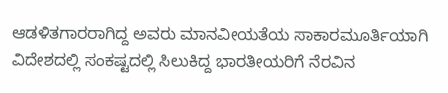ಆಡಳಿತಗಾರರಾಗಿದ್ದ ಅವರು ಮಾನವೀಯತೆಯ ಸಾಕಾರಮೂರ್ತಿಯಾಗಿ ವಿದೇಶದಲ್ಲಿ ಸಂಕಷ್ಟದಲ್ಲಿ ಸಿಲುಕಿದ್ದ ಭಾರತೀಯರಿಗೆ ನೆರವಿನ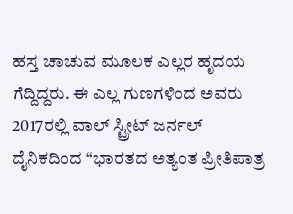ಹಸ್ತ ಚಾಚುವ ಮೂಲಕ ಎಲ್ಲರ ಹೃದಯ ಗೆದ್ದಿದ್ದರು. ಈ ಎಲ್ಲ ಗುಣಗಳಿಂದ ಅವರು 2017ರಲ್ಲಿ ವಾಲ್ ಸ್ಟ್ರೀಟ್ ಜರ್ನಲ್ ದೈನಿಕದಿಂದ “ಭಾರತದ ಅತ್ಯಂತ ಪ್ರೀತಿಪಾತ್ರ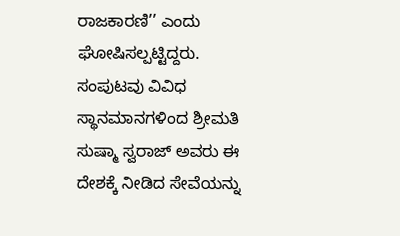ರಾಜಕಾರಣಿ’’ ಎಂದು ಘೋಷಿಸಲ್ಪಟ್ಟಿದ್ದರು.
ಸಂಪುಟವು ವಿವಿಧ ಸ್ಥಾನಮಾನಗಳಿಂದ ಶ್ರೀಮತಿ ಸುಷ್ಮಾ ಸ್ವರಾಜ್ ಅವರು ಈ ದೇಶಕ್ಕೆ ನೀಡಿದ ಸೇವೆಯನ್ನು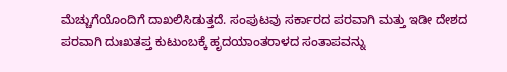ಮೆಚ್ಚುಗೆಯೊಂದಿಗೆ ದಾಖಲಿಸಿಡುತ್ತದೆ. ಸಂಪುಟವು ಸರ್ಕಾರದ ಪರವಾಗಿ ಮತ್ತು ಇಡೀ ದೇಶದ ಪರವಾಗಿ ದುಃಖತಪ್ತ ಕುಟುಂಬಕ್ಕೆ ಹೃದಯಾಂತರಾಳದ ಸಂತಾಪವನ್ನು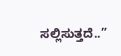ಸಲ್ಲಿಸುತ್ತದೆ..”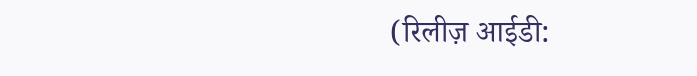(रिलीज़ आईडी: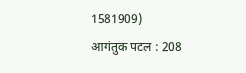1581909)
आगंतुक पटल : 208